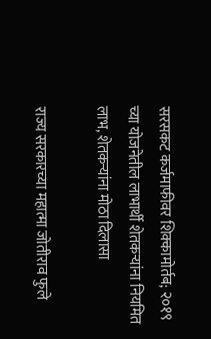सरसकट कर्जमाफीवर शिक्कामोर्तब; २०१९ च्या योजनेतील लाभार्थी शेतकऱ्यांना नियमित लाभ, शेतकऱ्यांना मोठा दिलासा

राज्य सरकारच्या महात्मा जोतीराव फुले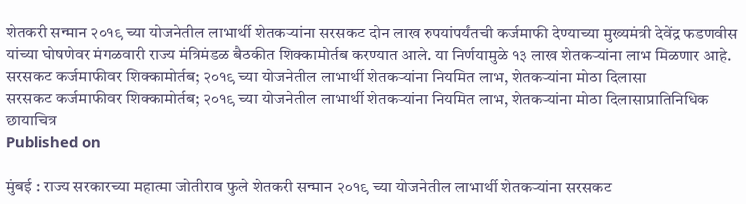शेतकरी सन्मान २०१९ च्या योजनेतील लाभार्थी शेतकऱ्यांना सरसकट दोन लाख रुपयांपर्यंतची कर्जमाफी देण्याच्या मुख्यमंत्री देवेंद्र फडणवीस यांच्या घोषणेवर मंगळवारी राज्य मंत्रिमंडळ बैठकीत शिक्कामोर्तब करण्यात आले. या निर्णयामुळे १३ लाख शेतकऱ्यांना लाभ मिळणार आहे.
सरसकट कर्जमाफीवर शिक्कामोर्तब; २०१९ च्या योजनेतील लाभार्थी शेतकऱ्यांना नियमित लाभ, शेतकऱ्यांना मोठा दिलासा
सरसकट कर्जमाफीवर शिक्कामोर्तब; २०१९ च्या योजनेतील लाभार्थी शेतकऱ्यांना नियमित लाभ, शेतकऱ्यांना मोठा दिलासाप्रातिनिधिक छायाचित्र
Published on

मुंबई : राज्य सरकारच्या महात्मा जोतीराव फुले शेतकरी सन्मान २०१९ च्या योजनेतील लाभार्थी शेतकऱ्यांना सरसकट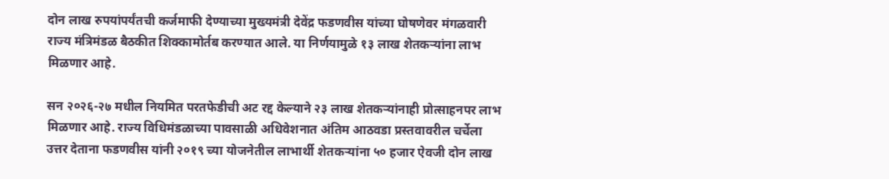दोन लाख रुपयांपर्यंतची कर्जमाफी देण्याच्या मुख्यमंत्री देवेंद्र फडणवीस यांच्या घोषणेवर मंगळवारी राज्य मंत्रिमंडळ बैठकीत शिक्कामोर्तब करण्यात आले. या निर्णयामुळे १३ लाख शेतकऱ्यांना लाभ मिळणार आहे.

सन २०२६-२७ मधील नियमित परतफेडीची अट रद्द केल्याने २३ लाख शेतकऱ्यांनाही प्रोत्साहनपर लाभ मिळणार आहे. राज्य विधिमंडळाच्या पावसाळी अधिवेशनात अंतिम आठवडा प्रस्तवावरील चर्चेला उत्तर देताना फडणवीस यांनी २०१९ च्या योजनेतील लाभार्थी शेतकऱ्यांना ५० हजार ऐवजी दोन लाख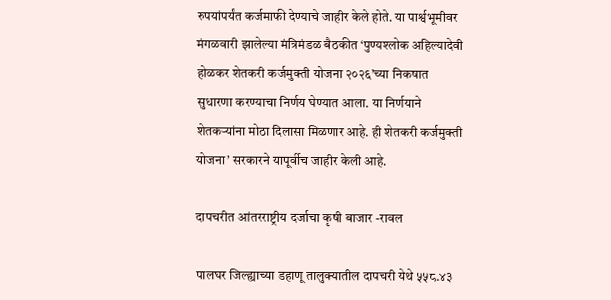रुपयांपर्यंत कर्जमाफी देण्याचे जाहीर केले होते. या पार्श्वभूमीवर मंगळवारी झालेल्या मंत्रिमंडळ बैठकीत ‘पुण्यश्लोक अहिल्यादेवी होळकर शेतकरी कर्जमुक्ती योजना २०२६’च्या निकषात सुधारणा करण्याचा निर्णय घेण्यात आला. या निर्णयाने शेतकऱ्यांना मोठा दिलासा मिळणार आहे. ही शेतकरी कर्जमुक्ती योजना’ सरकारने यापूर्वीच जाहीर केली आहे.

दापचरीत आंतरराष्ट्रीय दर्जाचा कृषी बाजार -रावल

पालघर जिल्ह्याच्या डहाणू तालुक्यातील दापचरी येथे ५५८.४३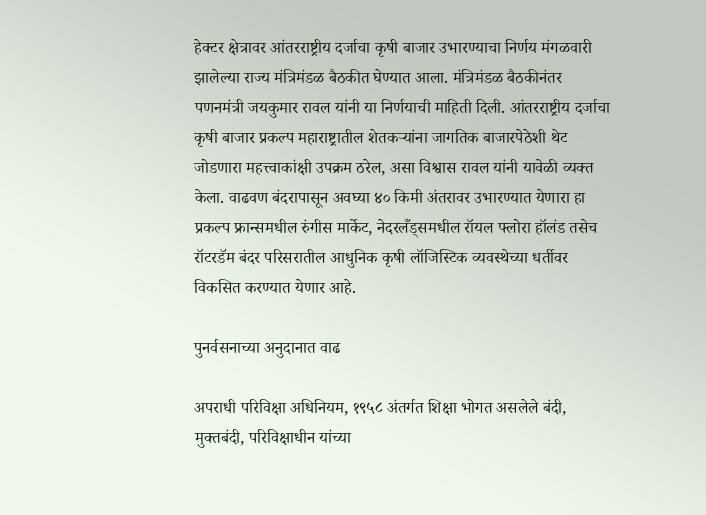हेक्टर क्षेत्रावर आंतरराष्ट्रीय दर्जाचा कृषी बाजार उभारण्याचा निर्णय मंगळवारी झालेल्या राज्य मंत्रिमंडळ बैठकीत घेण्यात आला. मंत्रिमंडळ बैठकीनंतर पणनमंत्री जयकुमार रावल यांनी या निर्णयाची माहिती दिली. आंतरराष्ट्रीय दर्जाचा कृषी बाजार प्रकल्प महाराष्ट्रातील शेतकऱ्यांना जागतिक बाजारपेठेशी थेट जोडणारा महत्त्वाकांक्षी उपक्रम ठरेल, असा विश्वास रावल यांनी यावेळी व्यक्त केला. वाढवण बंदरापासून अवघ्या ४० किमी अंतरावर उभारण्यात येणारा हा प्रकल्प फ्रान्समधील रुंगीस मार्केट, नेदरलँड्समधील रॉयल फ्लोरा हॉलंड तसेच रॉटरडॅम बंदर परिसरातील आधुनिक कृषी लॉजिस्टिक व्यवस्थेच्या धर्तीवर विकसित करण्यात येणार आहे.

पुनर्वसनाच्या अनुदानात वाढ

अपराधी परिविक्षा अधिनियम, १९५८ अंतर्गत शिक्षा भोगत असलेले बंदी, मुक्तबंदी, परिविक्षाधीन यांच्या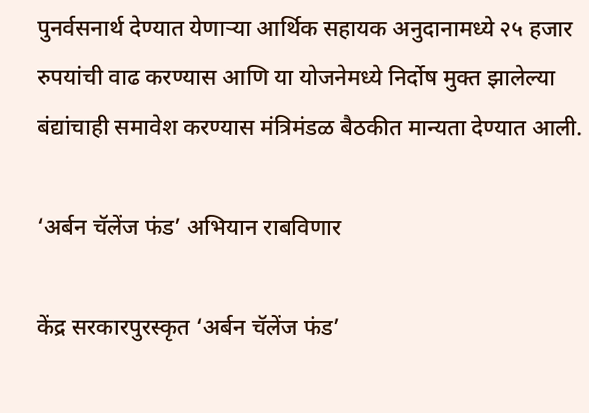पुनर्वसनार्थ देण्यात येणाऱ्या आर्थिक सहायक अनुदानामध्ये २५ हजार रुपयांची वाढ करण्यास आणि या योजनेमध्ये निर्दोष मुक्त झालेल्या बंद्यांचाही समावेश करण्यास मंत्रिमंडळ बैठकीत मान्यता देण्यात आली.

‘अर्बन चॅलेंज फंड’ अभियान राबविणार

केंद्र सरकारपुरस्कृत ‘अर्बन चॅलेंज फंड’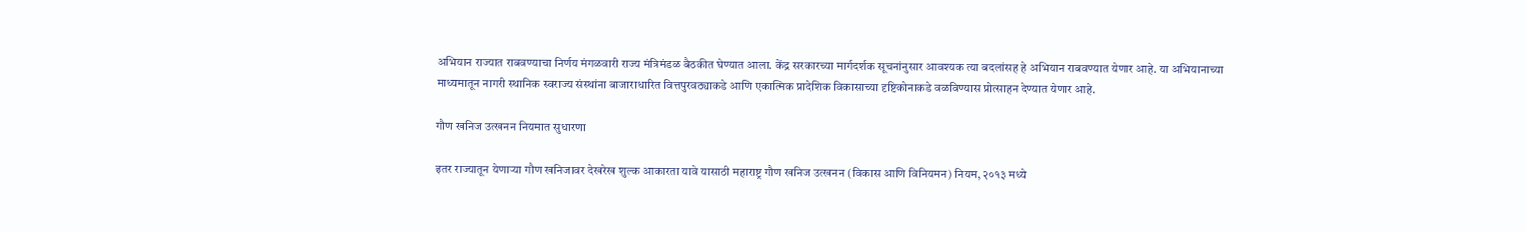अभियान राज्यात राबवण्याचा निर्णय मंगळवारी राज्य मंत्रिमंडळ बैठकीत घेण्यात आला. केंद्र सरकारच्या मार्गदर्शक सूचनांनुसार आवश्यक त्या बदलांसह हे अभियान राबवण्यात येणार आहे. या अभियानाच्या माध्यमातून नागरी स्थानिक स्वराज्य संस्थांना बाजाराधारित वित्तपुरवठ्याकडे आणि एकात्मिक प्रादेशिक विकासाच्या दृष्टिकोनाकडे वळविण्यास प्रोत्साहन देण्यात येणार आहे.

गौण खनिज उत्खनन नियमात सुधारणा

इतर राज्यातून येणाऱ्या गौण खनिजावर देखरेख शुल्क आकारता यावे यासाठी महाराष्ट्र गौण खनिज उत्खनन (विकास आणि विनियमन) नियम, २०१३ मध्ये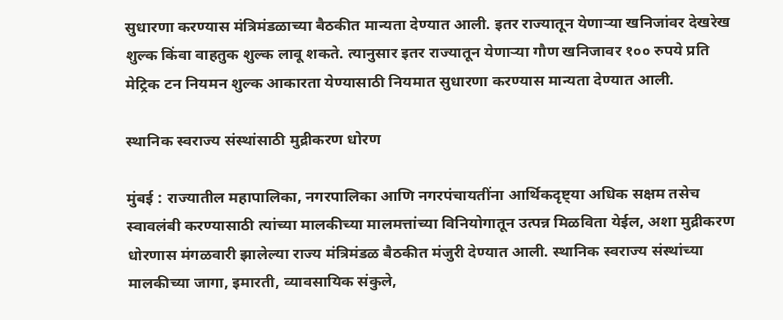सुधारणा करण्यास मंत्रिमंडळाच्या बैठकीत मान्यता देण्यात आली. इतर राज्यातून येणाऱ्या खनिजांवर देखरेख शुल्क किंवा वाहतुक शुल्क लावू शकते. त्यानुसार इतर राज्यातून येणाऱ्या गौण खनिजावर १०० रुपये प्रति मेट्रिक टन नियमन शुल्क आकारता येण्यासाठी नियमात सुधारणा करण्यास मान्यता देण्यात आली.

स्थानिक स्वराज्य संस्थांसाठी मुद्रीकरण धोरण

मुंबई : राज्यातील महापालिका, नगरपालिका आणि नगरपंचायतींना आर्थिकदृष्ट्या अधिक सक्षम तसेच स्वावलंबी करण्यासाठी त्यांच्या मालकीच्या मालमत्तांच्या विनियोगातून उत्पन्न मिळविता येईल, अशा मुद्रीकरण धोरणास मंगळवारी झालेल्या राज्य मंत्रिमंडळ बैठकीत मंजुरी देण्यात आली. स्थानिक स्वराज्य संस्थांच्या मालकीच्या जागा, इमारती, व्यावसायिक संकुले,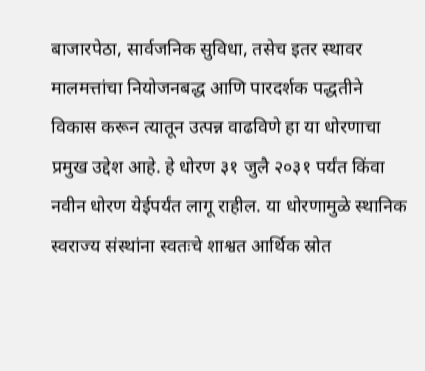बाजारपेठा, सार्वजनिक सुविधा, तसेच इतर स्थावर मालमत्तांचा नियोजनबद्ध आणि पारदर्शक पद्धतीने विकास करून त्यातून उत्पन्न वाढविणे हा या धोरणाचा प्रमुख उद्देश आहे. हे धोरण ३१ जुलै २०३१ पर्यंत किंवा नवीन धोरण येईपर्यंत लागू राहील. या धोरणामुळे स्थानिक स्वराज्य संस्थांना स्वतःचे शाश्वत आर्थिक स्रोत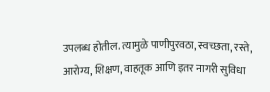उपलब्ध होतील. त्यामुळे पाणीपुरवठा, स्वच्छता, रस्ते, आरोग्य, शिक्षण, वाहतूक आणि इतर नागरी सुविधा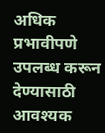अधिक प्रभावीपणे उपलब्ध करून देण्यासाठी आवश्यक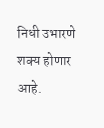निधी उभारणे शक्य होणार आहे.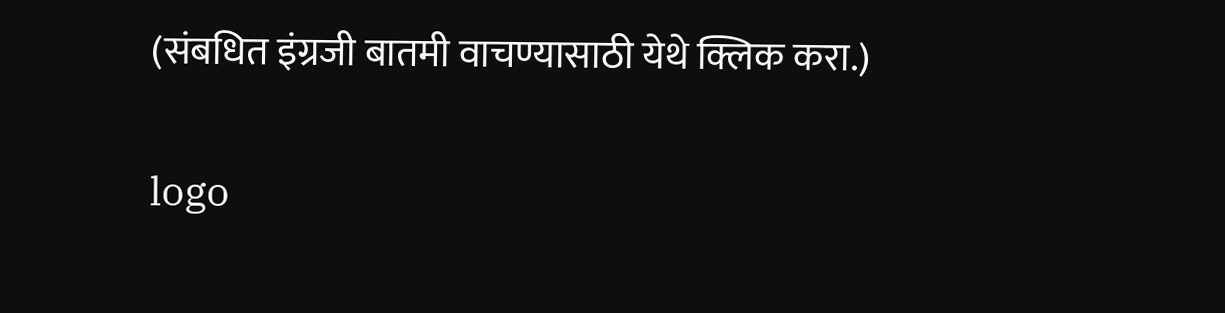(संबधित इंग्रजी बातमी वाचण्यासाठी येथे क्लिक करा.)

logo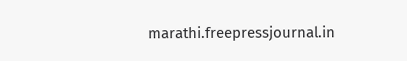marathi.freepressjournal.in